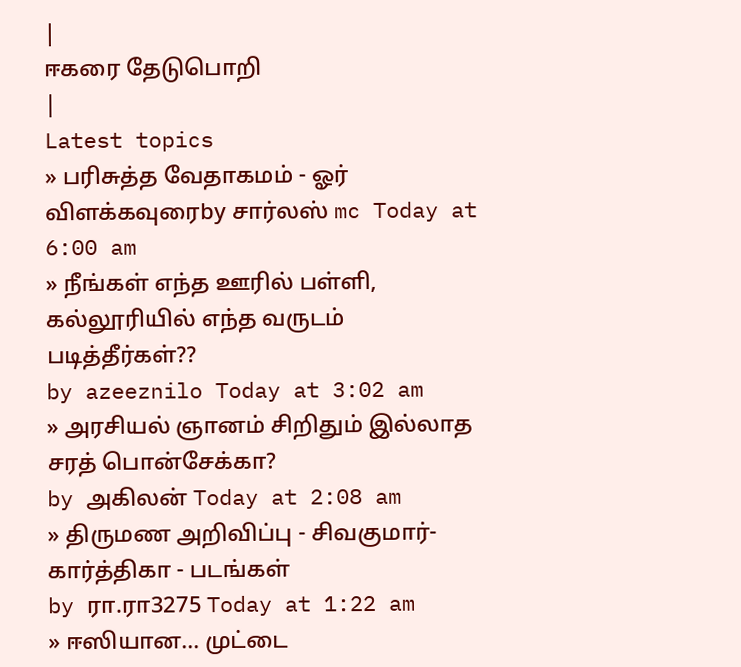|
ஈகரை தேடுபொறி
|
Latest topics
» பரிசுத்த வேதாகமம் - ஓர் விளக்கவுரைby சார்லஸ் mc Today at 6:00 am
» நீங்கள் எந்த ஊரில் பள்ளி, கல்லூரியில் எந்த வருடம் படித்தீர்கள்??
by azeeznilo Today at 3:02 am
» அரசியல் ஞானம் சிறிதும் இல்லாத சரத் பொன்சேக்கா?
by அகிலன் Today at 2:08 am
» திருமண அறிவிப்பு - சிவகுமார்-கார்த்திகா - படங்கள்
by ரா.ரா3275 Today at 1:22 am
» ஈஸியான... முட்டை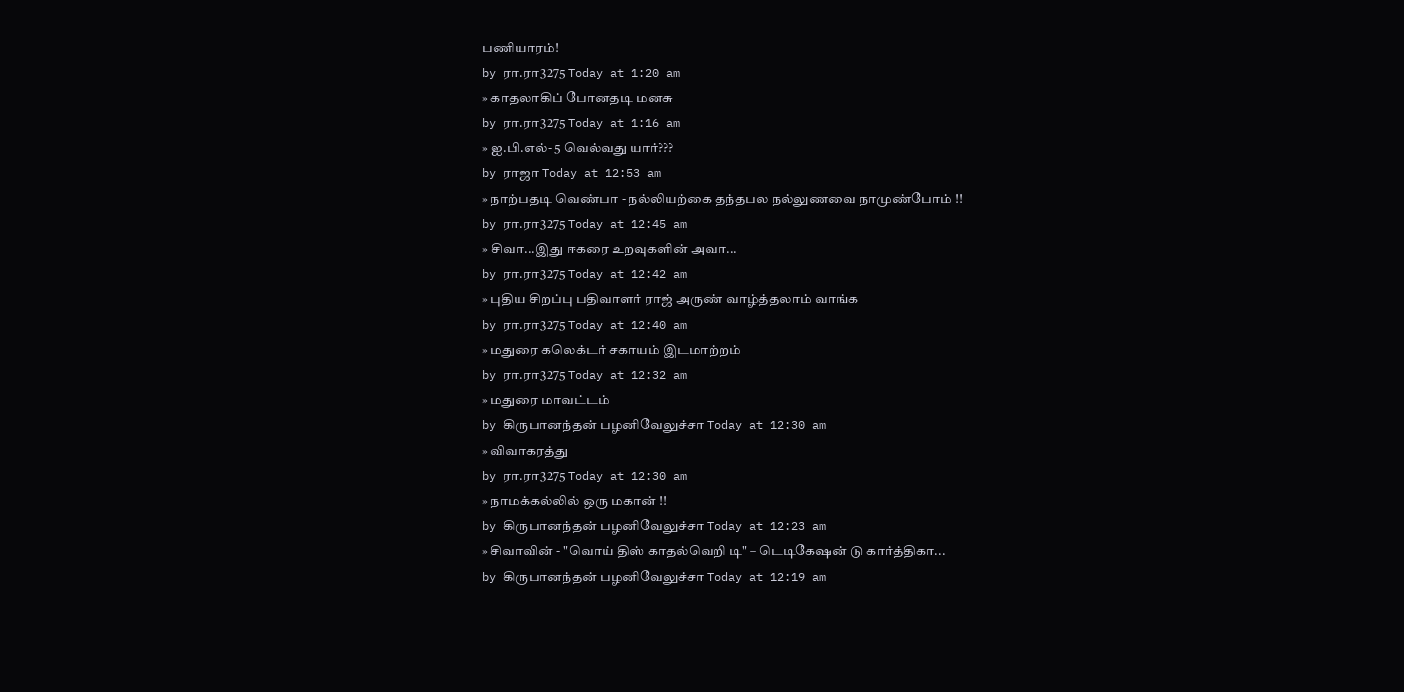பணியாரம்!
by ரா.ரா3275 Today at 1:20 am
» காதலாகிப் போனதடி மனசு
by ரா.ரா3275 Today at 1:16 am
» ஐ.பி.எல்- 5 வெல்வது யார்???
by ராஜா Today at 12:53 am
» நாற்பதடி வெண்பா - நல்லியற்கை தந்தபல நல்லுணவை நாமுண்போம் !!
by ரா.ரா3275 Today at 12:45 am
» சிவா...இது ஈகரை உறவுகளின் அவா...
by ரா.ரா3275 Today at 12:42 am
» புதிய சிறப்பு பதிவாளர் ராஜ் அருண் வாழ்த்தலாம் வாங்க
by ரா.ரா3275 Today at 12:40 am
» மதுரை கலெக்டர் சகாயம் இடமாற்றம்
by ரா.ரா3275 Today at 12:32 am
» மதுரை மாவட்டம்
by கிருபானந்தன் பழனிவேலுச்சா Today at 12:30 am
» விவாகரத்து
by ரா.ரா3275 Today at 12:30 am
» நாமக்கல்லில் ஒரு மகான் !!
by கிருபானந்தன் பழனிவேலுச்சா Today at 12:23 am
» சிவாவின் - "வொய் திஸ் காதல்வெறி டி" – டெடிகேஷன் டு கார்த்திகா...
by கிருபானந்தன் பழனிவேலுச்சா Today at 12:19 am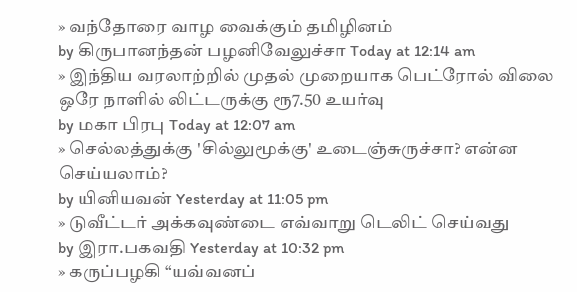» வந்தோரை வாழ வைக்கும் தமிழினம்
by கிருபானந்தன் பழனிவேலுச்சா Today at 12:14 am
» இந்திய வரலாற்றில் முதல் முறையாக பெட்ரோல் விலை ஒரே நாளில் லிட்டருக்கு ரூ7.50 உயர்வு
by மகா பிரபு Today at 12:07 am
» செல்லத்துக்கு 'சில்லுமூக்கு' உடைஞ்சுருச்சா? என்ன செய்யலாம்?
by யினியவன் Yesterday at 11:05 pm
» டுவீட்டர் அக்கவுண்டை எவ்வாறு டெலிட் செய்வது
by இரா.பகவதி Yesterday at 10:32 pm
» கருப்பழகி “யவ்வனப்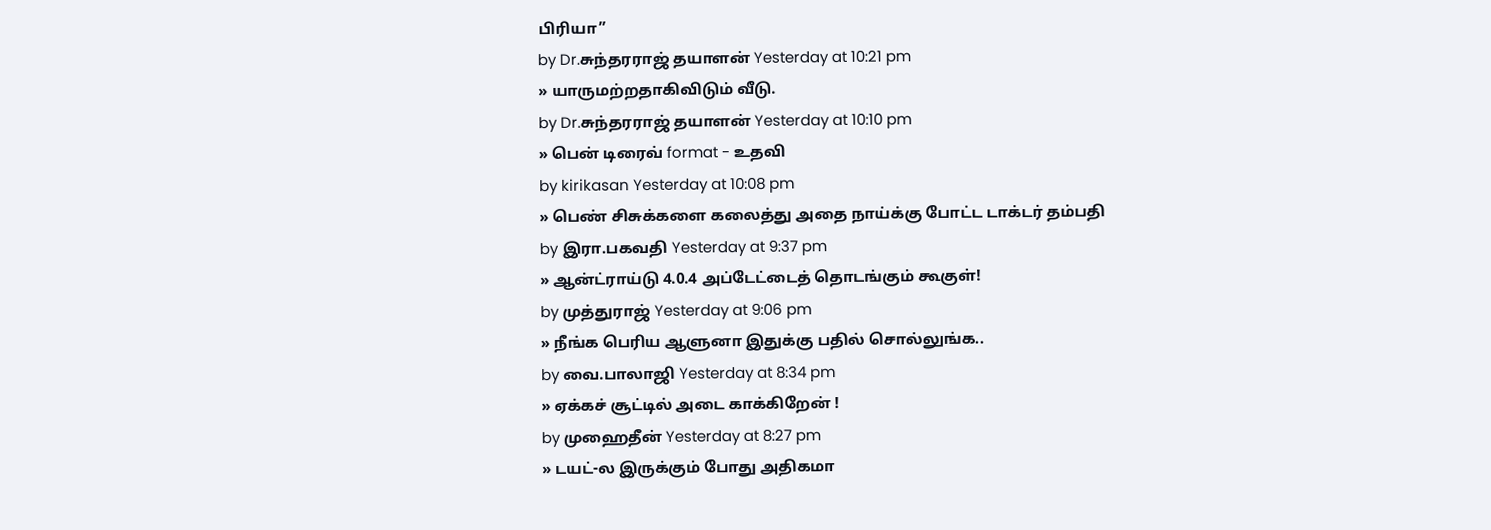பிரியா”
by Dr.சுந்தரராஜ் தயாளன் Yesterday at 10:21 pm
» யாருமற்றதாகிவிடும் வீடு.
by Dr.சுந்தரராஜ் தயாளன் Yesterday at 10:10 pm
» பென் டிரைவ் format - உதவி
by kirikasan Yesterday at 10:08 pm
» பெண் சிசுக்களை கலைத்து அதை நாய்க்கு போட்ட டாக்டர் தம்பதி
by இரா.பகவதி Yesterday at 9:37 pm
» ஆன்ட்ராய்டு 4.0.4 அப்டேட்டைத் தொடங்கும் கூகுள்!
by முத்துராஜ் Yesterday at 9:06 pm
» நீங்க பெரிய ஆளுனா இதுக்கு பதில் சொல்லுங்க..
by வை.பாலாஜி Yesterday at 8:34 pm
» ஏக்கச் சூட்டில் அடை காக்கிறேன் !
by முஹைதீன் Yesterday at 8:27 pm
» டயட்-ல இருக்கும் போது அதிகமா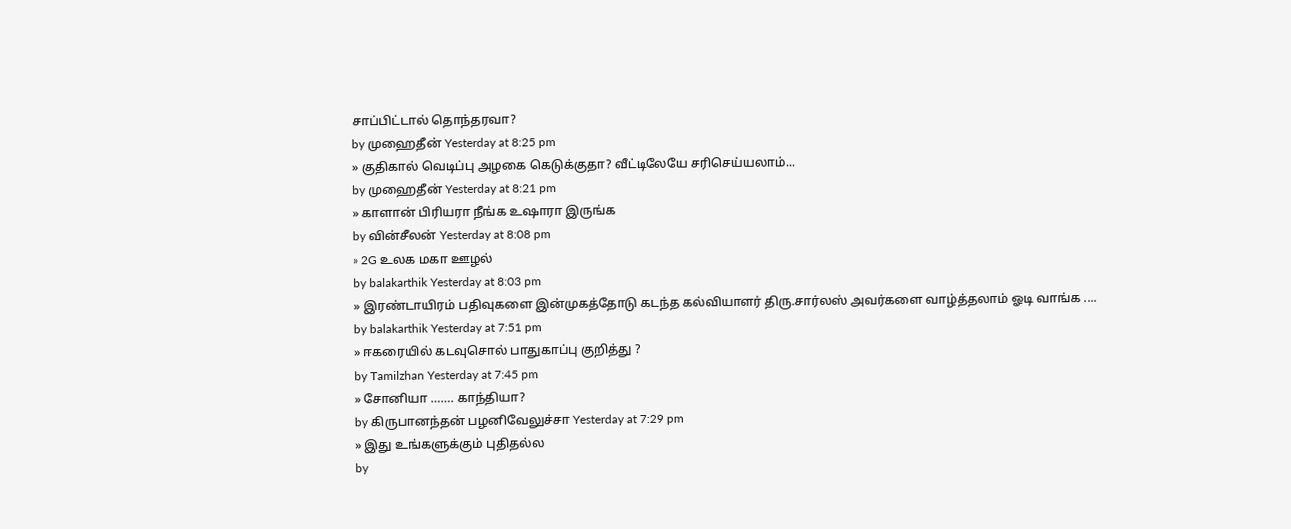சாப்பிட்டால் தொந்தரவா?
by முஹைதீன் Yesterday at 8:25 pm
» குதிகால் வெடிப்பு அழகை கெடுக்குதா? வீட்டிலேயே சரிசெய்யலாம்...
by முஹைதீன் Yesterday at 8:21 pm
» காளான் பிரியரா நீங்க உஷாரா இருங்க
by வின்சீலன் Yesterday at 8:08 pm
» 2G உலக மகா ஊழல்
by balakarthik Yesterday at 8:03 pm
» இரண்டாயிரம் பதிவுகளை இன்முகத்தோடு கடந்த கல்வியாளர் திரு.சார்லஸ் அவர்களை வாழ்த்தலாம் ஓடி வாங்க ....
by balakarthik Yesterday at 7:51 pm
» ஈகரையில் கடவுசொல் பாதுகாப்பு குறித்து ?
by Tamilzhan Yesterday at 7:45 pm
» சோனியா ……. காந்தியா?
by கிருபானந்தன் பழனிவேலுச்சா Yesterday at 7:29 pm
» இது உங்களுக்கும் புதிதல்ல
by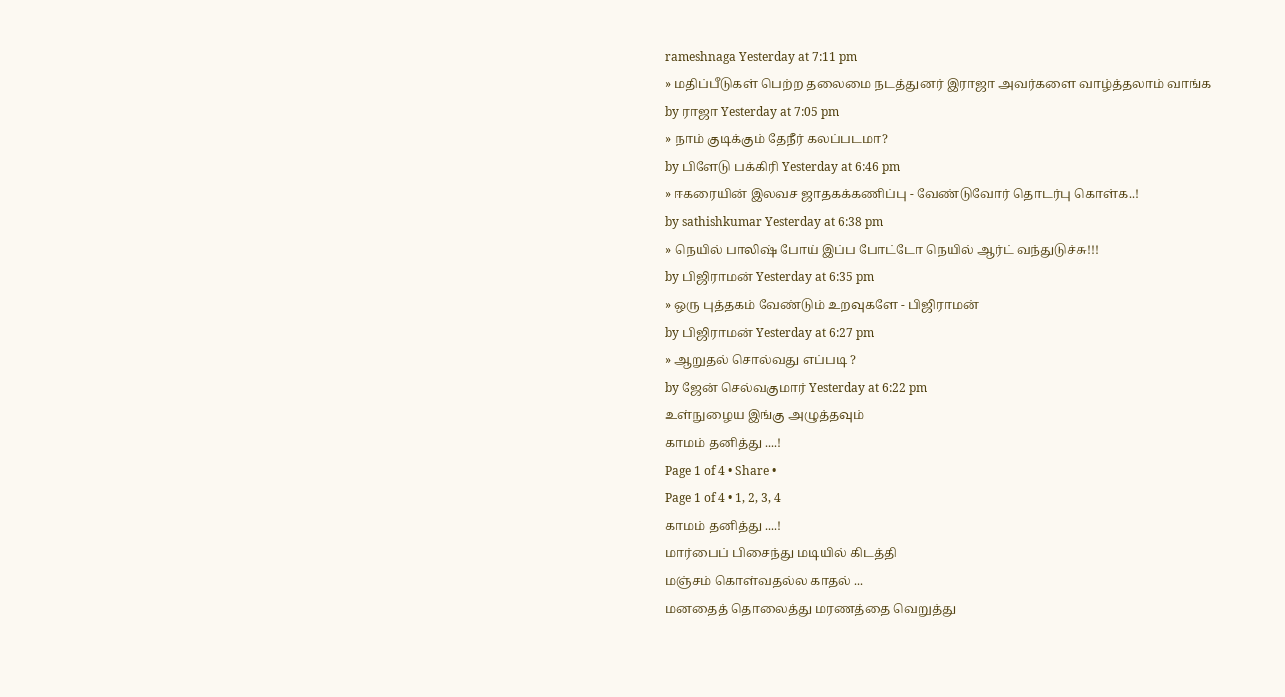rameshnaga Yesterday at 7:11 pm
» மதிப்பீடுகள் பெற்ற தலைமை நடத்துனர் இராஜா அவர்களை வாழ்த்தலாம் வாங்க
by ராஜா Yesterday at 7:05 pm
» நாம் குடிக்கும் தேநீர் கலப்படமா?
by பிளேடு பக்கிரி Yesterday at 6:46 pm
» ஈகரையின் இலவச ஜாதகக்கணிப்பு - வேண்டுவோர் தொடர்பு கொள்க..!
by sathishkumar Yesterday at 6:38 pm
» நெயில் பாலிஷ் போய் இப்ப போட்டோ நெயில் ஆர்ட் வந்துடுச்சு!!!
by பிஜிராமன் Yesterday at 6:35 pm
» ஒரு புத்தகம் வேண்டும் உறவுகளே - பிஜிராமன்
by பிஜிராமன் Yesterday at 6:27 pm
» ஆறுதல் சொல்வது எப்படி ?
by ஜேன் செல்வகுமார் Yesterday at 6:22 pm
உள்நுழைய இங்கு அழுத்தவும்
காமம் தனித்து ....!
Page 1 of 4 • Share •
Page 1 of 4 • 1, 2, 3, 4
காமம் தனித்து ....!
மார்பைப் பிசைந்து மடியில் கிடத்தி
மஞ்சம் கொள்வதல்ல காதல் ...
மனதைத் தொலைத்து மரணத்தை வெறுத்து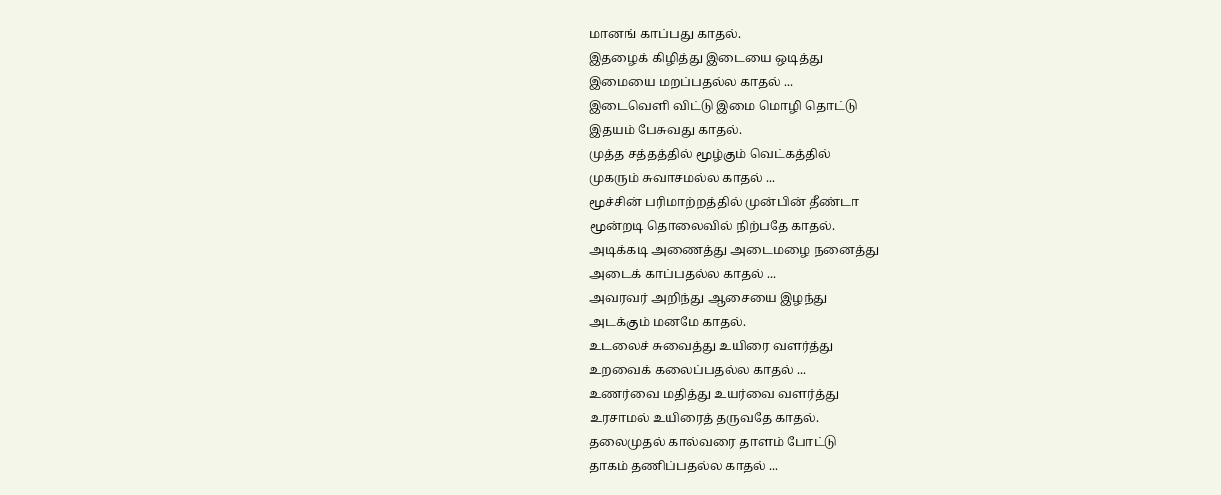மானங் காப்பது காதல்.
இதழைக் கிழித்து இடையை ஒடித்து
இமையை மறப்பதல்ல காதல் ...
இடைவெளி விட்டு இமை மொழி தொட்டு
இதயம் பேசுவது காதல்.
முத்த சத்தத்தில் மூழ்கும் வெட்கத்தில்
முகரும் சுவாசமல்ல காதல் ...
மூச்சின் பரிமாற்றத்தில் முன்பின் தீண்டா
மூன்றடி தொலைவில் நிற்பதே காதல்.
அடிக்கடி அணைத்து அடைமழை நனைத்து
அடைக் காப்பதல்ல காதல் ...
அவரவர் அறிந்து ஆசையை இழந்து
அடக்கும் மனமே காதல்.
உடலைச் சுவைத்து உயிரை வளர்த்து
உறவைக் கலைப்பதல்ல காதல் ...
உணர்வை மதித்து உயர்வை வளர்த்து
உரசாமல் உயிரைத் தருவதே காதல்.
தலைமுதல் கால்வரை தாளம் போட்டு
தாகம் தணிப்பதல்ல காதல் ...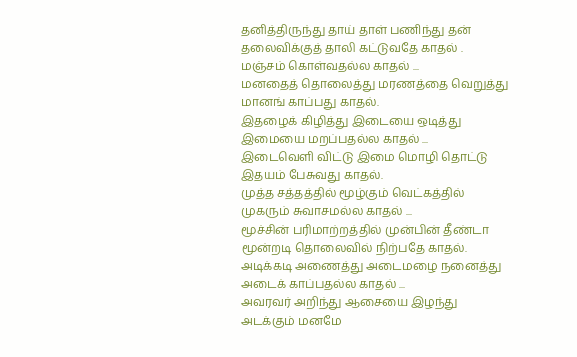தனித்திருந்து தாய் தாள் பணிந்து தன்
தலைவிக்குத் தாலி கட்டுவதே காதல் .
மஞ்சம் கொள்வதல்ல காதல் ...
மனதைத் தொலைத்து மரணத்தை வெறுத்து
மானங் காப்பது காதல்.
இதழைக் கிழித்து இடையை ஒடித்து
இமையை மறப்பதல்ல காதல் ...
இடைவெளி விட்டு இமை மொழி தொட்டு
இதயம் பேசுவது காதல்.
முத்த சத்தத்தில் மூழ்கும் வெட்கத்தில்
முகரும் சுவாசமல்ல காதல் ...
மூச்சின் பரிமாற்றத்தில் முன்பின் தீண்டா
மூன்றடி தொலைவில் நிற்பதே காதல்.
அடிக்கடி அணைத்து அடைமழை நனைத்து
அடைக் காப்பதல்ல காதல் ...
அவரவர் அறிந்து ஆசையை இழந்து
அடக்கும் மனமே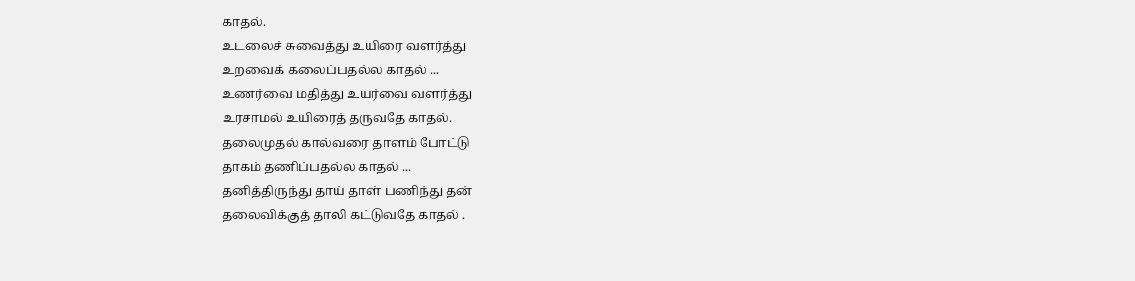காதல்.
உடலைச் சுவைத்து உயிரை வளர்த்து
உறவைக் கலைப்பதல்ல காதல் ...
உணர்வை மதித்து உயர்வை வளர்த்து
உரசாமல் உயிரைத் தருவதே காதல்.
தலைமுதல் கால்வரை தாளம் போட்டு
தாகம் தணிப்பதல்ல காதல் ...
தனித்திருந்து தாய் தாள் பணிந்து தன்
தலைவிக்குத் தாலி கட்டுவதே காதல் .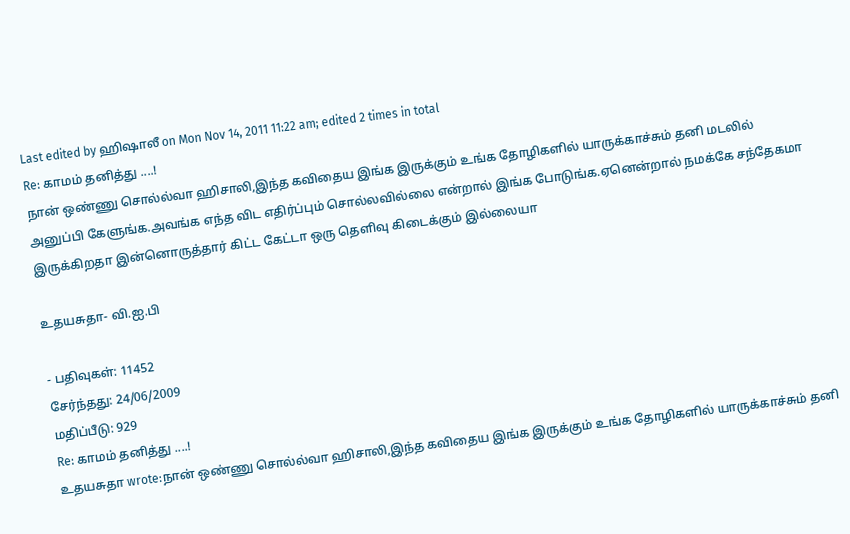Last edited by ஹிஷாலீ on Mon Nov 14, 2011 11:22 am; edited 2 times in total
Re: காமம் தனித்து ....!
நான் ஒண்ணு சொல்ல்வா ஹிசாலி,இந்த கவிதைய இங்க இருக்கும் உங்க தோழிகளில் யாருக்காச்சும் தனி மடலில் அனுப்பி கேளுங்க.அவங்க எந்த விட எதிர்ப்பும் சொல்லவில்லை என்றால் இங்க போடுங்க.ஏனென்றால் நமக்கே சந்தேகமா இருக்கிறதா இன்னொருத்தார் கிட்ட கேட்டா ஒரு தெளிவு கிடைக்கும் இல்லையா

உதயசுதா- வி.ஐ.பி

- பதிவுகள்: 11452
சேர்ந்தது: 24/06/2009
மதிப்பீடு: 929
Re: காமம் தனித்து ....!
உதயசுதா wrote:நான் ஒண்ணு சொல்ல்வா ஹிசாலி,இந்த கவிதைய இங்க இருக்கும் உங்க தோழிகளில் யாருக்காச்சும் தனி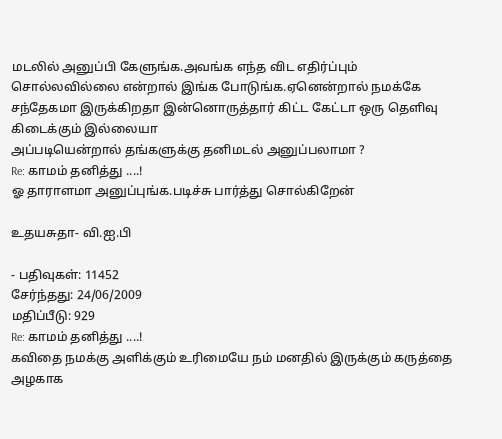மடலில் அனுப்பி கேளுங்க.அவங்க எந்த விட எதிர்ப்பும் சொல்லவில்லை என்றால் இங்க போடுங்க.ஏனென்றால் நமக்கே சந்தேகமா இருக்கிறதா இன்னொருத்தார் கிட்ட கேட்டா ஒரு தெளிவு கிடைக்கும் இல்லையா
அப்படியென்றால் தங்களுக்கு தனிமடல் அனுப்பலாமா ?
Re: காமம் தனித்து ....!
ஓ தாராளமா அனுப்புங்க.படிச்சு பார்த்து சொல்கிறேன்

உதயசுதா- வி.ஐ.பி

- பதிவுகள்: 11452
சேர்ந்தது: 24/06/2009
மதிப்பீடு: 929
Re: காமம் தனித்து ....!
கவிதை நமக்கு அளிக்கும் உரிமையே நம் மனதில் இருக்கும் கருத்தை அழகாக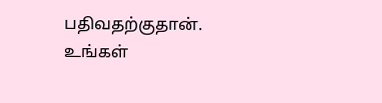பதிவதற்குதான்.
உங்கள்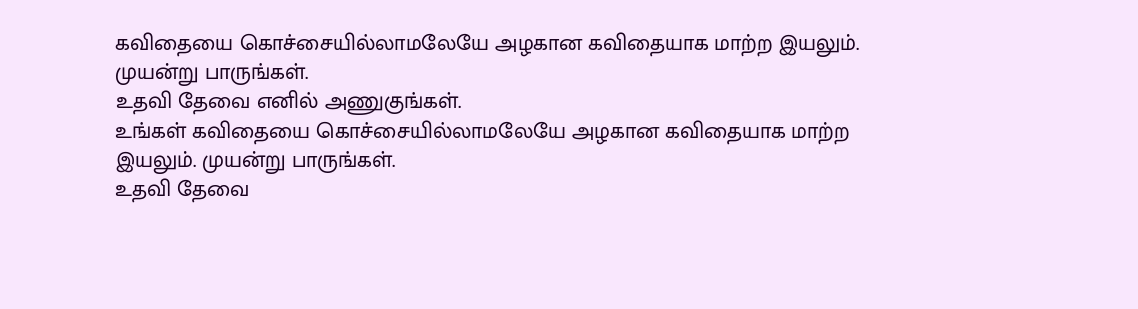கவிதையை கொச்சையில்லாமலேயே அழகான கவிதையாக மாற்ற இயலும். முயன்று பாருங்கள்.
உதவி தேவை எனில் அணுகுங்கள்.
உங்கள் கவிதையை கொச்சையில்லாமலேயே அழகான கவிதையாக மாற்ற இயலும். முயன்று பாருங்கள்.
உதவி தேவை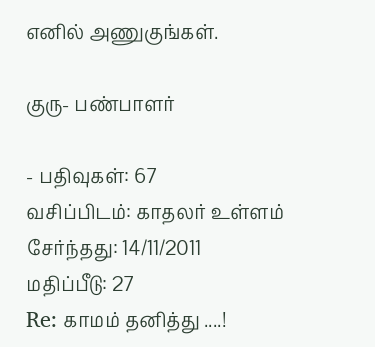எனில் அணுகுங்கள்.

குரு- பண்பாளர்

- பதிவுகள்: 67
வசிப்பிடம்: காதலர் உள்ளம்
சேர்ந்தது: 14/11/2011
மதிப்பீடு: 27
Re: காமம் தனித்து ....!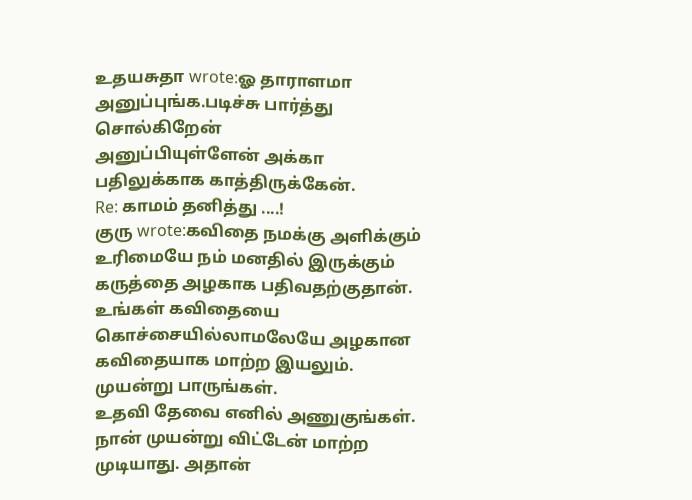உதயசுதா wrote:ஓ தாராளமா அனுப்புங்க.படிச்சு பார்த்து சொல்கிறேன்
அனுப்பியுள்ளேன் அக்கா பதிலுக்காக காத்திருக்கேன்.
Re: காமம் தனித்து ....!
குரு wrote:கவிதை நமக்கு அளிக்கும் உரிமையே நம் மனதில் இருக்கும் கருத்தை அழகாக பதிவதற்குதான்.
உங்கள் கவிதையை கொச்சையில்லாமலேயே அழகான கவிதையாக மாற்ற இயலும். முயன்று பாருங்கள்.
உதவி தேவை எனில் அணுகுங்கள்.
நான் முயன்று விட்டேன் மாற்ற முடியாது. அதான்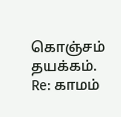கொஞ்சம் தயக்கம்.
Re: காமம்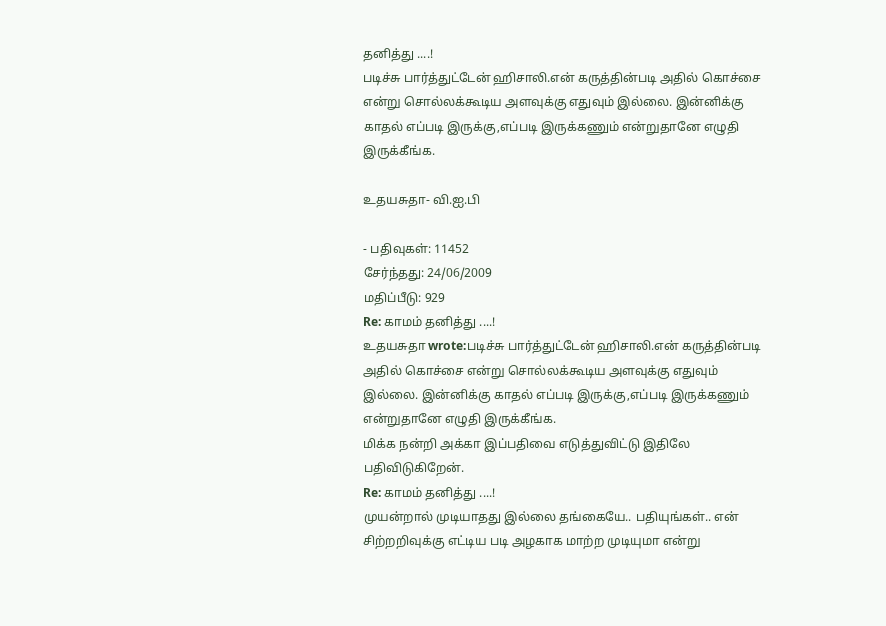தனித்து ....!
படிச்சு பார்த்துட்டேன் ஹிசாலி.என் கருத்தின்படி அதில் கொச்சை என்று சொல்லக்கூடிய அளவுக்கு எதுவும் இல்லை. இன்னிக்கு காதல் எப்படி இருக்கு,எப்படி இருக்கணும் என்றுதானே எழுதி இருக்கீங்க.

உதயசுதா- வி.ஐ.பி

- பதிவுகள்: 11452
சேர்ந்தது: 24/06/2009
மதிப்பீடு: 929
Re: காமம் தனித்து ....!
உதயசுதா wrote:படிச்சு பார்த்துட்டேன் ஹிசாலி.என் கருத்தின்படி அதில் கொச்சை என்று சொல்லக்கூடிய அளவுக்கு எதுவும் இல்லை. இன்னிக்கு காதல் எப்படி இருக்கு,எப்படி இருக்கணும் என்றுதானே எழுதி இருக்கீங்க.
மிக்க நன்றி அக்கா இப்பதிவை எடுத்துவிட்டு இதிலே பதிவிடுகிறேன்.
Re: காமம் தனித்து ....!
முயன்றால் முடியாதது இல்லை தங்கையே.. பதியுங்கள்.. என் சிற்றறிவுக்கு எட்டிய படி அழகாக மாற்ற முடியுமா என்று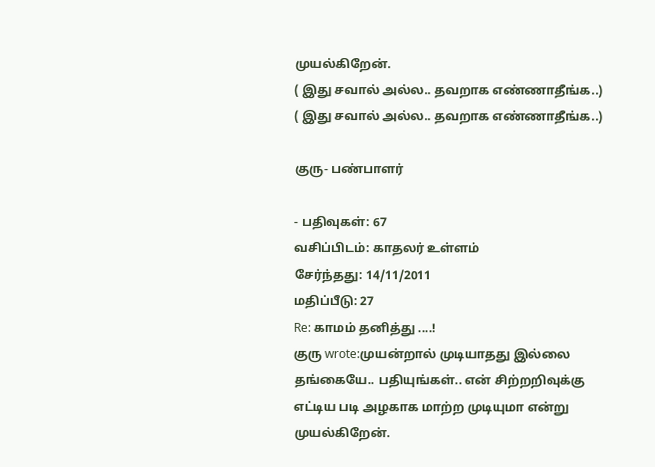முயல்கிறேன்.
( இது சவால் அல்ல.. தவறாக எண்ணாதீங்க..)
( இது சவால் அல்ல.. தவறாக எண்ணாதீங்க..)

குரு- பண்பாளர்

- பதிவுகள்: 67
வசிப்பிடம்: காதலர் உள்ளம்
சேர்ந்தது: 14/11/2011
மதிப்பீடு: 27
Re: காமம் தனித்து ....!
குரு wrote:முயன்றால் முடியாதது இல்லை தங்கையே.. பதியுங்கள்.. என் சிற்றறிவுக்கு எட்டிய படி அழகாக மாற்ற முடியுமா என்று முயல்கிறேன்.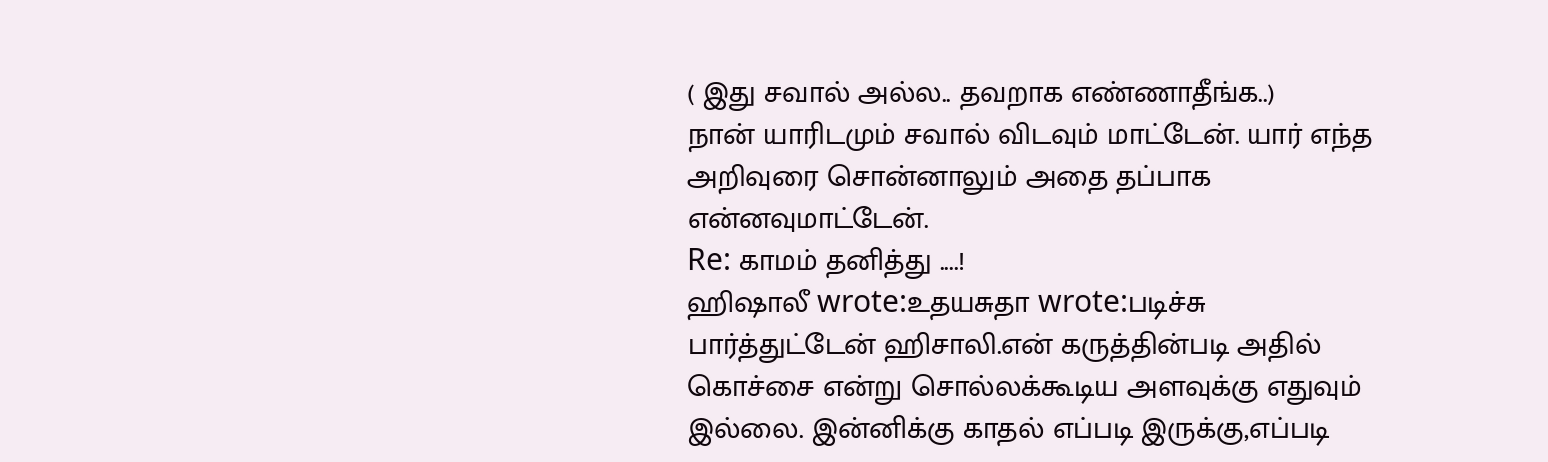( இது சவால் அல்ல.. தவறாக எண்ணாதீங்க..)
நான் யாரிடமும் சவால் விடவும் மாட்டேன். யார் எந்த அறிவுரை சொன்னாலும் அதை தப்பாக என்னவுமாட்டேன்.
Re: காமம் தனித்து ....!
ஹிஷாலீ wrote:உதயசுதா wrote:படிச்சு பார்த்துட்டேன் ஹிசாலி.என் கருத்தின்படி அதில் கொச்சை என்று சொல்லக்கூடிய அளவுக்கு எதுவும் இல்லை. இன்னிக்கு காதல் எப்படி இருக்கு,எப்படி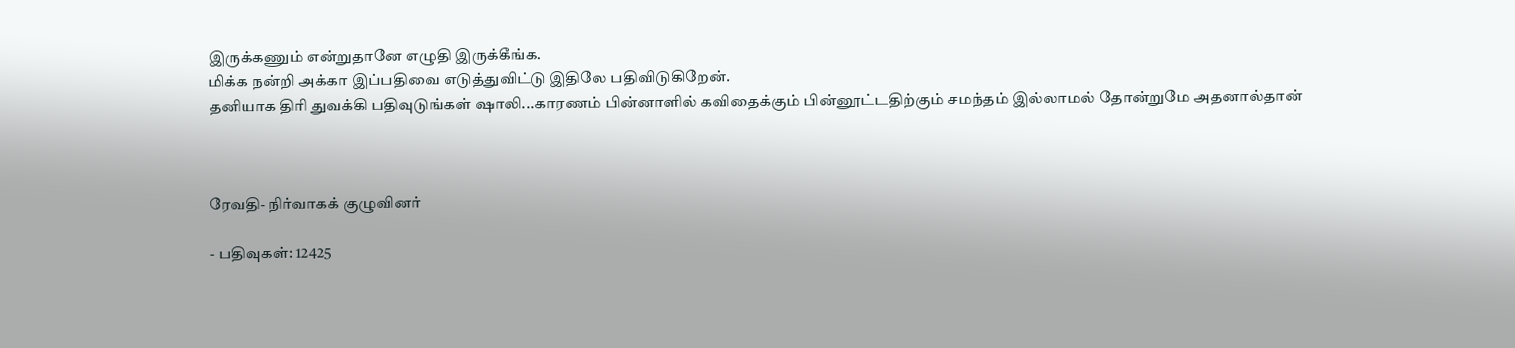இருக்கணும் என்றுதானே எழுதி இருக்கீங்க.
மிக்க நன்றி அக்கா இப்பதிவை எடுத்துவிட்டு இதிலே பதிவிடுகிறேன்.
தனியாக திரி துவக்கி பதிவுடுங்கள் ஷாலி...காரணம் பின்னாளில் கவிதைக்கும் பின்னூட்டதிற்கும் சமந்தம் இல்லாமல் தோன்றுமே அதனால்தான்



ரேவதி- நிர்வாகக் குழுவினர்

- பதிவுகள்: 12425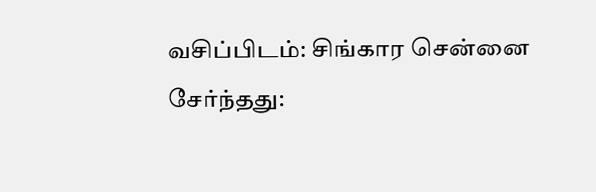வசிப்பிடம்: சிங்கார சென்னை
சேர்ந்தது: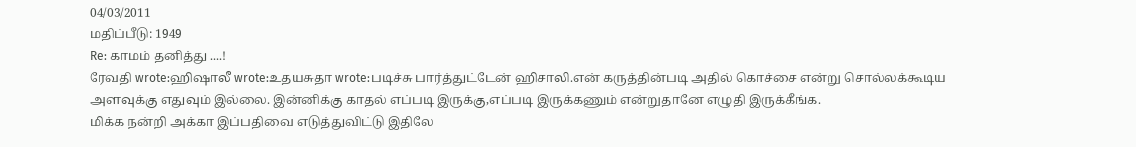04/03/2011
மதிப்பீடு: 1949
Re: காமம் தனித்து ....!
ரேவதி wrote:ஹிஷாலீ wrote:உதயசுதா wrote:படிச்சு பார்த்துட்டேன் ஹிசாலி.என் கருத்தின்படி அதில் கொச்சை என்று சொல்லக்கூடிய அளவுக்கு எதுவும் இல்லை. இன்னிக்கு காதல் எப்படி இருக்கு,எப்படி இருக்கணும் என்றுதானே எழுதி இருக்கீங்க.
மிக்க நன்றி அக்கா இப்பதிவை எடுத்துவிட்டு இதிலே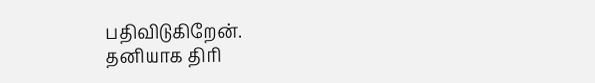பதிவிடுகிறேன்.
தனியாக திரி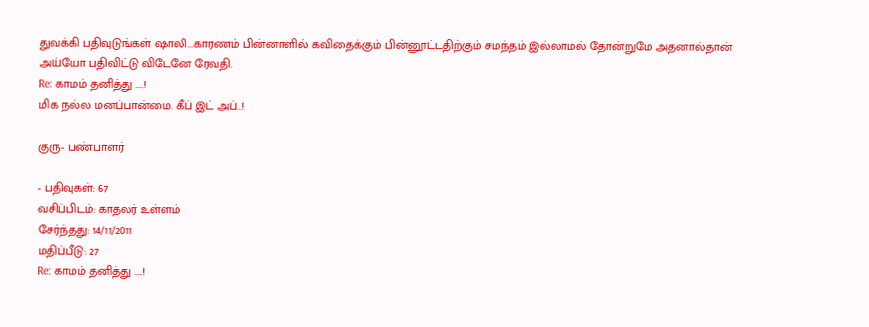துவக்கி பதிவுடுங்கள் ஷாலி...காரணம் பின்னாளில் கவிதைக்கும் பின்னூட்டதிற்கும் சமந்தம் இல்லாமல் தோன்றுமே அதனால்தான்
அய்யோ பதிவிட்டு விடேனே ரேவதி.
Re: காமம் தனித்து ....!
மிக நல்ல மனப்பான்மை. கீப் இட் அப்..!

குரு- பண்பாளர்

- பதிவுகள்: 67
வசிப்பிடம்: காதலர் உள்ளம்
சேர்ந்தது: 14/11/2011
மதிப்பீடு: 27
Re: காமம் தனித்து ....!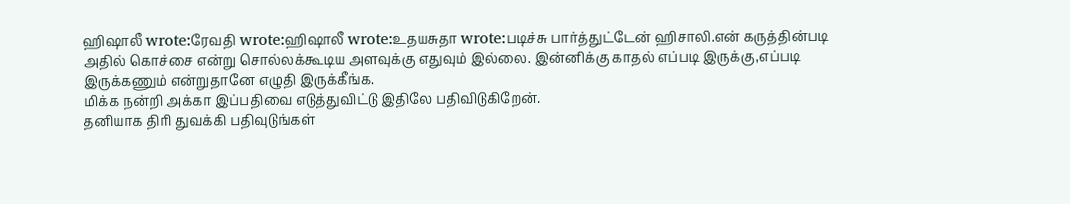ஹிஷாலீ wrote:ரேவதி wrote:ஹிஷாலீ wrote:உதயசுதா wrote:படிச்சு பார்த்துட்டேன் ஹிசாலி.என் கருத்தின்படி அதில் கொச்சை என்று சொல்லக்கூடிய அளவுக்கு எதுவும் இல்லை. இன்னிக்கு காதல் எப்படி இருக்கு,எப்படி இருக்கணும் என்றுதானே எழுதி இருக்கீங்க.
மிக்க நன்றி அக்கா இப்பதிவை எடுத்துவிட்டு இதிலே பதிவிடுகிறேன்.
தனியாக திரி துவக்கி பதிவுடுங்கள்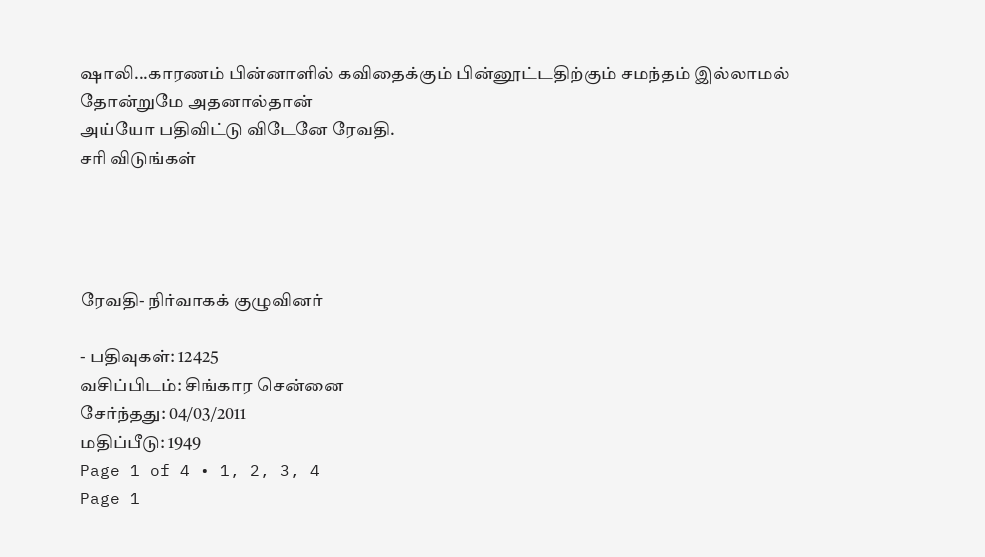ஷாலி...காரணம் பின்னாளில் கவிதைக்கும் பின்னூட்டதிற்கும் சமந்தம் இல்லாமல் தோன்றுமே அதனால்தான்
அய்யோ பதிவிட்டு விடேனே ரேவதி.
சரி விடுங்கள்




ரேவதி- நிர்வாகக் குழுவினர்

- பதிவுகள்: 12425
வசிப்பிடம்: சிங்கார சென்னை
சேர்ந்தது: 04/03/2011
மதிப்பீடு: 1949
Page 1 of 4 • 1, 2, 3, 4
Page 1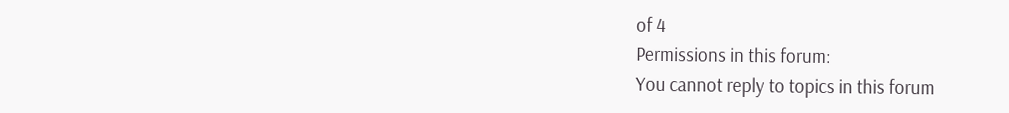of 4
Permissions in this forum:
You cannot reply to topics in this forum